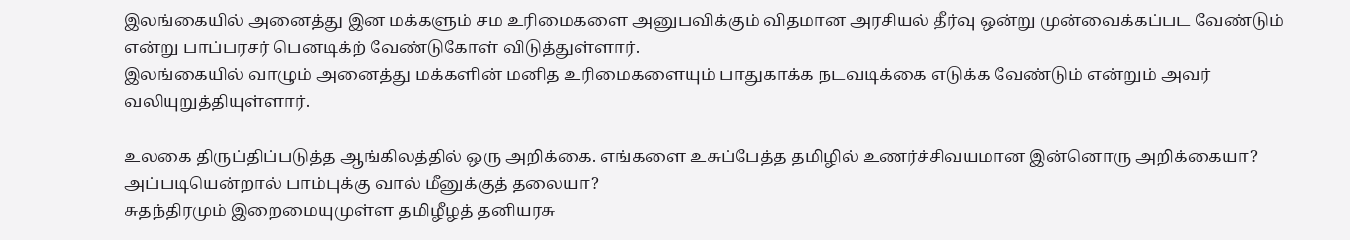இலங்கையில் அனைத்து இன மக்களும் சம உரிமைகளை அனுபவிக்கும் விதமான அரசியல் தீர்வு ஒன்று முன்வைக்கப்பட வேண்டும் என்று பாப்பரசர் பெனடிக்ற் வேண்டுகோள் விடுத்துள்ளார்.
இலங்கையில் வாழும் அனைத்து மக்களின் மனித உரிமைகளையும் பாதுகாக்க நடவடிக்கை எடுக்க வேண்டும் என்றும் அவர் வலியுறுத்தியுள்ளார்.

உலகை திருப்திப்படுத்த ஆங்கிலத்தில் ஒரு அறிக்கை. எங்களை உசுப்பேத்த தமிழில் உணர்ச்சிவயமான இன்னொரு அறிக்கையா? அப்படியென்றால் பாம்புக்கு வால் மீனுக்குத் தலையா?
சுதந்திரமும் இறைமையுமுள்ள தமிழீழத் தனியரசு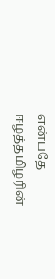என்பதே ஈழத்தமிழரின்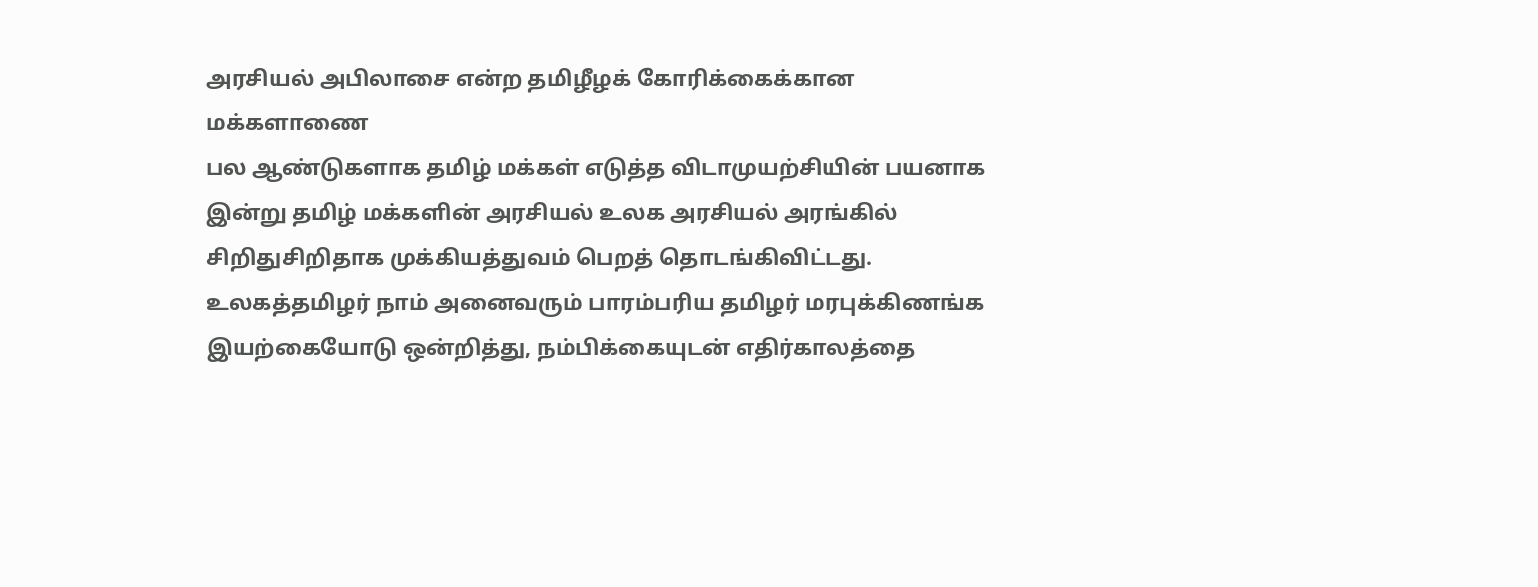அரசியல் அபிலாசை என்ற தமிழீழக் கோரிக்கைக்கான மக்களாணை
பல ஆண்டுகளாக தமிழ் மக்கள் எடுத்த விடாமுயற்சியின் பயனாக இன்று தமிழ் மக்களின் அரசியல் உலக அரசியல் அரங்கில் சிறிதுசிறிதாக முக்கியத்துவம் பெறத் தொடங்கிவிட்டது.
உலகத்தமிழர் நாம் அனைவரும் பாரம்பரிய தமிழர் மரபுக்கிணங்க இயற்கையோடு ஒன்றித்து, நம்பிக்கையுடன் எதிர்காலத்தை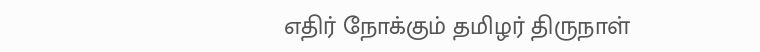எதிர் நோக்கும் தமிழர் திருநாள்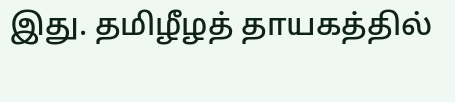இது. தமிழீழத் தாயகத்தில்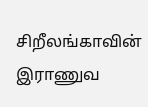சிறீலங்காவின் இராணுவ